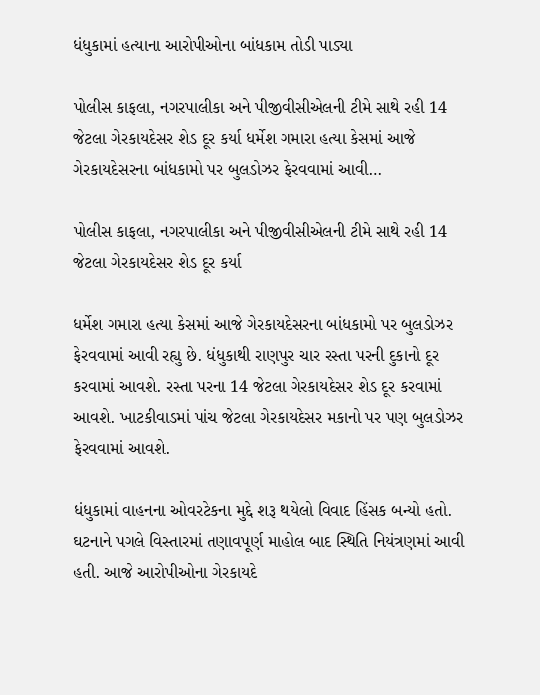ધંધુકામાં હત્યાના આરોપીઓના બાંધકામ તોડી પાડ્યા

પોલીસ કાફલા, નગરપાલીકા અને પીજીવીસીએલની ટીમે સાથે રહી 14 જેટલા ગેરકાયદેસર શેડ દૂર કર્યા ધર્મેશ ગમારા હત્યા કેસમાં આજે ગેરકાયદેસરના બાંધકામો પર બુલડોઝર ફેરવવામાં આવી…

પોલીસ કાફલા, નગરપાલીકા અને પીજીવીસીએલની ટીમે સાથે રહી 14 જેટલા ગેરકાયદેસર શેડ દૂર કર્યા

ધર્મેશ ગમારા હત્યા કેસમાં આજે ગેરકાયદેસરના બાંધકામો પર બુલડોઝર ફેરવવામાં આવી રહ્યુ છે. ધંધુકાથી રાણપુર ચાર રસ્તા પરની દુકાનો દૂર કરવામાં આવશે. રસ્તા પરના 14 જેટલા ગેરકાયદેસર શેડ દૂર કરવામાં આવશે. ખાટકીવાડમાં પાંચ જેટલા ગેરકાયદેસર મકાનો પર પણ બુલડોઝર ફેરવવામાં આવશે.

ધંધુકામાં વાહનના ઓવરટેકના મુદ્દે શરૂ થયેલો વિવાદ હિંસક બન્યો હતો. ઘટનાને પગલે વિસ્તારમાં તણાવપૂર્ણ માહોલ બાદ સ્થિતિ નિયંત્રણમાં આવી હતી. આજે આરોપીઓના ગેરકાયદે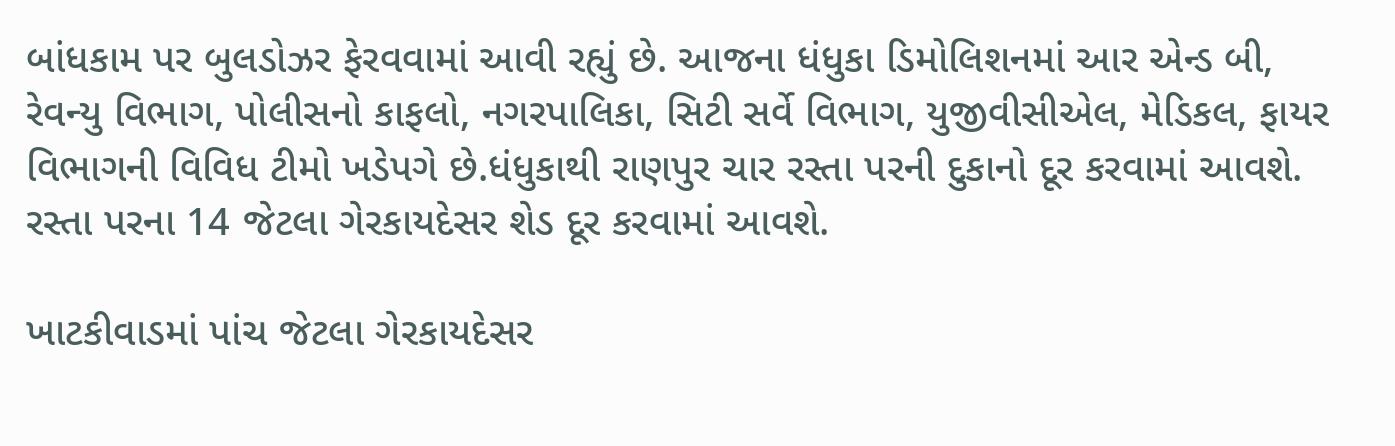બાંધકામ પર બુલડોઝર ફેરવવામાં આવી રહ્યું છે. આજના ધંધુકા ડિમોલિશનમાં આર એન્ડ બી, રેવન્યુ વિભાગ, પોલીસનો કાફલો, નગરપાલિકા, સિટી સર્વે વિભાગ, યુજીવીસીએલ, મેડિકલ, ફાયર વિભાગની વિવિધ ટીમો ખડેપગે છે.ધંધુકાથી રાણપુર ચાર રસ્તા પરની દુકાનો દૂર કરવામાં આવશે. રસ્તા પરના 14 જેટલા ગેરકાયદેસર શેડ દૂર કરવામાં આવશે.

ખાટકીવાડમાં પાંચ જેટલા ગેરકાયદેસર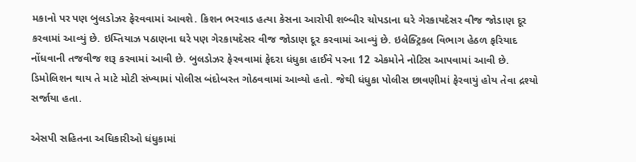મકાનો પર પણ બુલડોઝર ફેરવવામાં આવશે. કિશન ભરવાડ હત્યા કેસના આરોપી શબ્બીર ચોપડાના ઘરે ગેરકાયદેસર વીજ જોડાણ દૂર કરવામાં આવ્યું છે. ઇમ્તિયાઝ પઠાણના ઘરે પણ ગેરકાયદેસર વીજ જોડાણ દૂર કરવામાં આવ્યું છે. ઇલેક્ટ્રિકલ વિભાગ હેઠળ ફરિયાદ નોંધવાની તજવીજ શરૂ કરવામાં આવી છે. બુલડોઝર ફેરવવામાં ફેદરા ધંધુકા હાઈવે પરના 12 એકમોને નોટિસ આપવામાં આવી છે. ડિમોલિશન થાય તે માટે મોટી સંખ્યામાં પોલીસ બંદોબસ્ત ગોઠવવામાં આવ્યો હતો. જેથી ધંધુકા પોલીસ છાવણીમાં ફેરવાયું હોય તેવા દ્રશ્યો સર્જાયા હતા.

એસપી સહિતના અધિકારીઓ ધંધુકામાં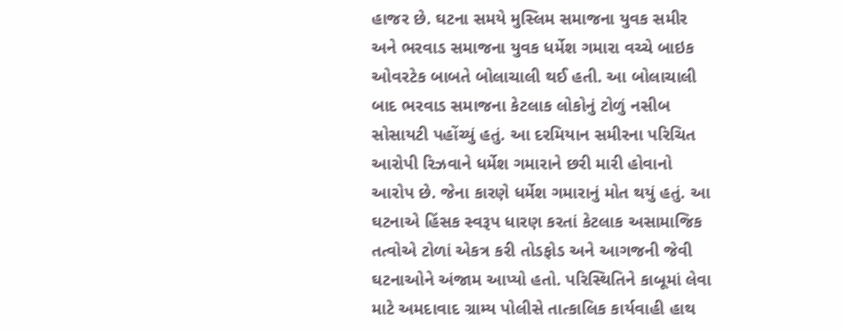હાજર છે. ઘટના સમયે મુસ્લિમ સમાજના યુવક સમીર અને ભરવાડ સમાજના યુવક ધર્મેશ ગમારા વચ્ચે બાઇક ઓવરટેક બાબતે બોલાચાલી થઈ હતી. આ બોલાચાલી બાદ ભરવાડ સમાજના કેટલાક લોકોનું ટોળું નસીબ સોસાયટી પહોંચ્યું હતું. આ દરમિયાન સમીરના પરિચિત આરોપી રિઝવાને ધર્મેશ ગમારાને છરી મારી હોવાનો આરોપ છે. જેના કારણે ધર્મેશ ગમારાનું મોત થયું હતું. આ ઘટનાએ હિંસક સ્વરૂપ ધારણ કરતાં કેટલાક અસામાજિક તત્વોએ ટોળાં એકત્ર કરી તોડફોડ અને આગજની જેવી ઘટનાઓને અંજામ આપ્યો હતો. પરિસ્થિતિને કાબૂમાં લેવા માટે અમદાવાદ ગ્રામ્ય પોલીસે તાત્કાલિક કાર્યવાહી હાથ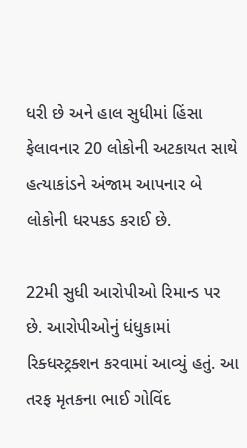ધરી છે અને હાલ સુધીમાં હિંસા ફેલાવનાર 20 લોકોની અટકાયત સાથે હત્યાકાંડને અંજામ આપનાર બે લોકોની ધરપકડ કરાઈ છે.

22મી સુધી આરોપીઓ રિમાન્ડ પર છે. આરોપીઓનું ધંધુકામાં રિક્ધસ્ટ્રક્શન કરવામાં આવ્યું હતું. આ તરફ મૃતકના ભાઈ ગોવિંદ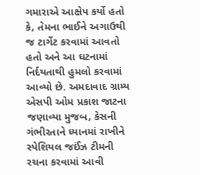ગમારાએ આક્ષેપ કર્યો હતો કે, તેમના ભાઈને અગાઉથી જ ટાર્ગેટ કરવામાં આવતો હતો અને આ ઘટનામાં નિર્દયતાથી હુમલો કરવામાં આવ્યો છે. અમદાવાદ ગ્રામ્ય એસપી ઓમ પ્રકાશ જાટના જણાવ્યા મુજબ, કેસની ગંભીરતાને ધ્યાનમાં રાખીને સ્પેશિયલ જઈંઝ ટીમની રચના કરવામાં આવી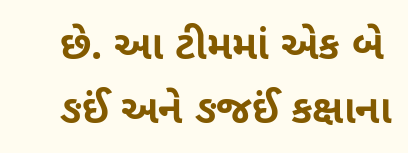છે. આ ટીમમાં એક બે ઙઈં અને ઙજઈં કક્ષાના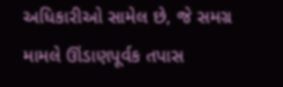અધિકારીઓ સામેલ છે, જે સમગ્ર મામલે ઊંડાણપૂર્વક તપાસ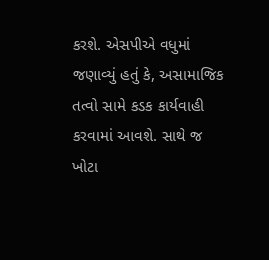કરશે. એસપીએ વધુમાં જણાવ્યું હતું કે, અસામાજિક તત્વો સામે કડક કાર્યવાહી કરવામાં આવશે. સાથે જ ખોટા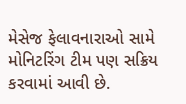મેસેજ ફેલાવનારાઓ સામે મોનિટરિંગ ટીમ પણ સક્રિય કરવામાં આવી છે.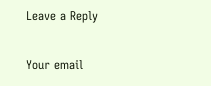Leave a Reply

Your email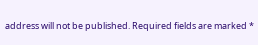address will not be published. Required fields are marked *